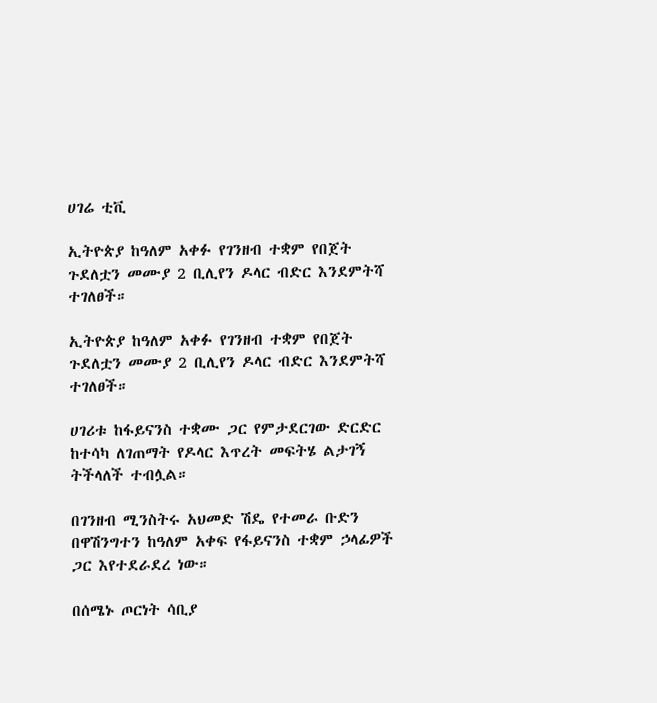ሀገሬ ቲቪ

ኢትዮጵያ ከዓለም አቀፉ የገንዘብ ተቋም የበጀት ጉደለቷን መሙያ 2 ቢሊየን ዶላር ብድር እንደምትሻ ተገለፀች።

ኢትዮጵያ ከዓለም አቀፉ የገንዘብ ተቋም የበጀት ጉደለቷን መሙያ 2 ቢሊየን ዶላር ብድር እንደምትሻ ተገለፀች።

ሀገሪቱ ከፋይናንስ ተቋሙ ጋር የምታደርገው ድርድር ከተሳካ ለገጠማት የዶላር እጥረት መፍትሄ ልታገኝ ትችላለች ተብሏል።

በገንዘብ ሚንስትሩ አህመድ ሽዴ የተመራ ቡድን በዋሽንግተን ከዓለም አቀፍ የፋይናንስ ተቋም ኃላፊዎች ጋር እየተደራደረ ነው።

በሰሜኑ ጦርነት ሳቢያ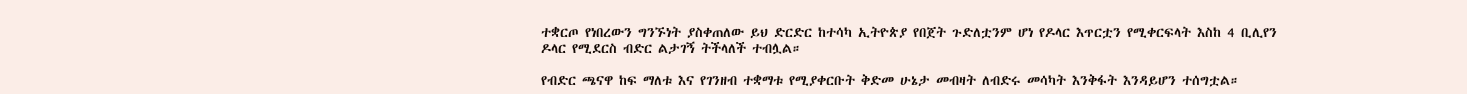ተቋርጦ የነበረውን ግንኙነት ያስቀጠለው ይህ ድርድር ከተሳካ ኢትዮጵያ የበጀት ጉድለቷንም ሆነ የዶላር እጥርቷን የሚቀርፍላት እስከ 4 ቢሊየን ዶላር የሚደርስ ብድር ልታገኝ ትችላለች ተብሏል።

የብድር ጫናዋ ከፍ ማለቱ እና የገንዘብ ተቋማቱ የሚያቀርቡት ቅድመ ሁኔታ መብዛት ለብድሩ መሳካት እንቅፋት እንዳይሆን ተሰግቷል።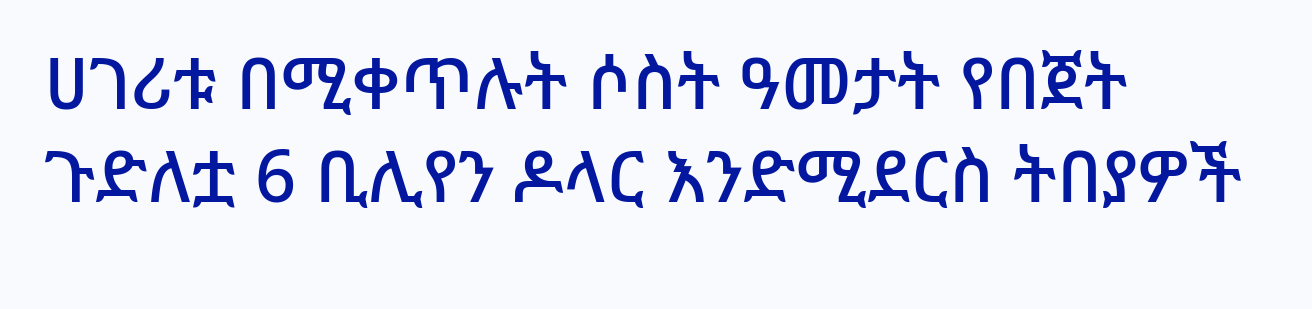ሀገሪቱ በሚቀጥሉት ሶስት ዓመታት የበጀት ጉድለቷ 6 ቢሊየን ዶላር እንድሚደርስ ትበያዎች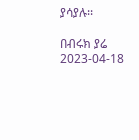ያሳያሉ፡፡

በብሩክ ያሬ
2023-04-18